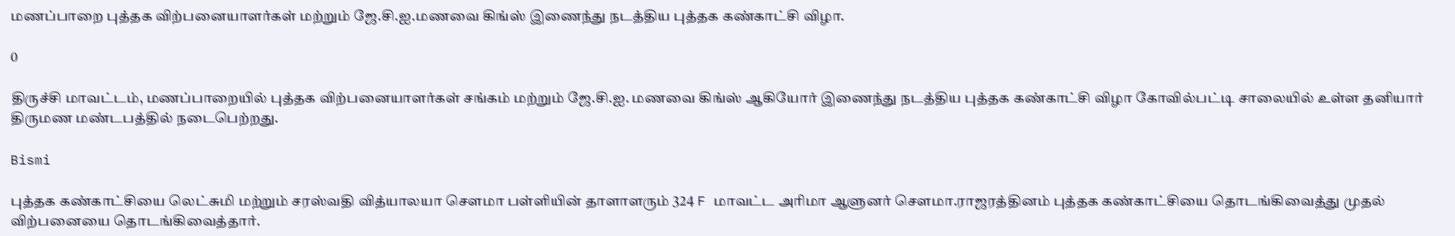மணப்பாறை புத்தக விற்பனையாளர்கள் மற்றும் ஜே.சி.ஐ.மணவை கிங்ஸ் இணைந்து நடத்திய புத்தக கண்காட்சி விழா.

0

திருச்சி மாவட்டம், மணப்பாறையில் புத்தக விற்பனையாளர்கள் சங்கம் மற்றும் ஜே.சி.ஐ. மணவை கிங்ஸ் ஆகியோர் இணைந்து நடத்திய புத்தக கண்காட்சி விழா கோவில்பட்டி சாலையில் உள்ள தனியார் திருமண மண்டபத்தில் நடைபெற்றது.

Bismi

புத்தக கண்காட்சியை லெட்சுமி மற்றும் சரஸ்வதி வித்யாலயா செளமா பள்ளியின் தாளாளரும் 324 F மாவட்ட அரிமா ஆளுனர் செளமா.ராஜரத்தினம் புத்தக கண்காட்சியை தொடங்கிவைத்து முதல் விற்பனையை தொடங்கிவைத்தார்.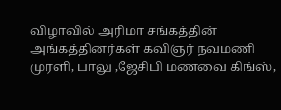விழாவில் அரிமா சங்கத்தின் அங்கத்தினர்கள் கவிஞர் நவமணி முரளி, பாலு ,ஜேசிபி மணவை கிங்ஸ்,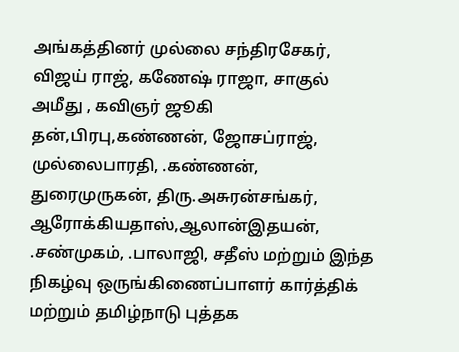அங்கத்தினர் முல்லை சந்திரசேகர், விஜய் ராஜ், கணேஷ் ராஜா, சாகுல் அமீது , கவிஞர் ஜூகி தன்,பிரபு,கண்ணன், ஜோசப்ராஜ், முல்லைபாரதி, .கண்ணன், துரைமுருகன், திரு.அசுரன்சங்கர், ஆரோக்கியதாஸ்,ஆலான்இதயன், .சண்முகம், .பாலாஜி, சதீஸ் மற்றும் இந்த நிகழ்வு ஒருங்கிணைப்பாளர் கார்த்திக் மற்றும் தமிழ்நாடு புத்தக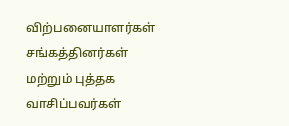விற்பனையாளர்கள் சங்கத்தினர்கள் மற்றும் புத்தக வாசிப்பவர்கள்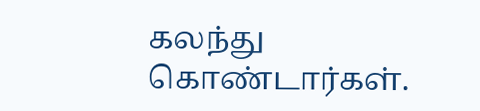கலந்து கொண்டார்கள்.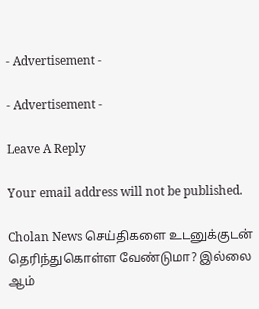- Advertisement -

- Advertisement -

Leave A Reply

Your email address will not be published.

Cholan News செய்திகளை உடனுக்குடன் தெரிந்துகொள்ள வேண்டுமா? இல்லை ஆம்